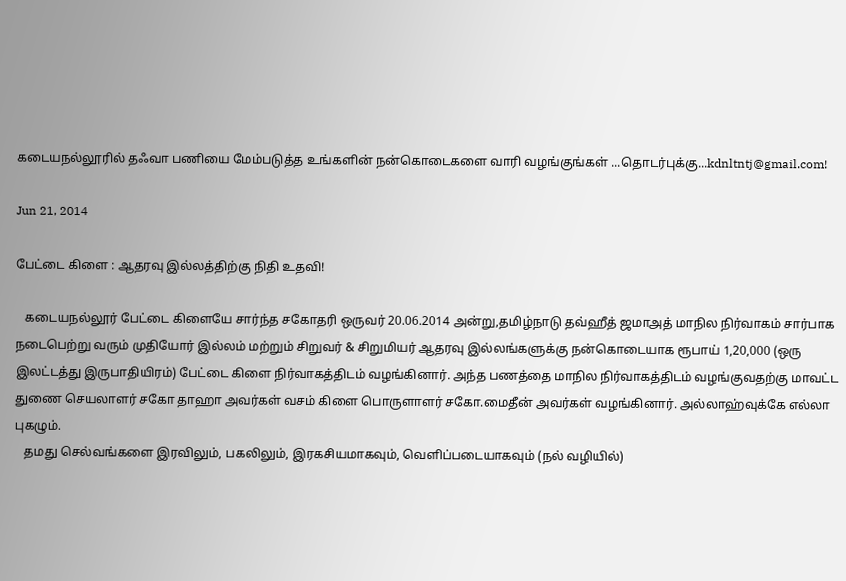கடையநல்லூரில் தஃவா பணியை மேம்படுத்த உங்களின் நன்கொடைகளை வாரி வழங்குங்கள் ...தொடர்புக்கு...kdnltntj@gmail.com!

Jun 21, 2014

பேட்டை கிளை : ஆதரவு இல்லத்திற்கு நிதி உதவி!

   கடையநல்லூர் பேட்டை கிளையே சார்ந்த சகோதரி ஒருவர் 20.06.2014 அன்று,தமிழ்நாடு தவ்ஹீத் ஜமாஅத் மாநில நிர்வாகம் சார்பாக நடைபெற்று வரும் முதியோர் இல்லம் மற்றும் சிறுவர் & சிறுமியர் ஆதரவு இல்லங்களுக்கு நன்கொடையாக ரூபாய் 1,20,000 (ஒரு இலட்டத்து இருபாதியிரம்) பேட்டை கிளை நிர்வாகத்திடம் வழங்கினார். அந்த பணத்தை மாநில நிர்வாகத்திடம் வழங்குவதற்கு மாவட்ட துணை செயலாளர் சகோ தாஹா அவர்கள் வசம் கிளை பொருளாளர் சகோ.மைதீன் அவர்கள் வழங்கினார். அல்லாஹ்வுக்கே எல்லா புகழும்.
   தமது செல்வங்களை இரவிலும், பகலிலும், இரகசியமாகவும், வெளிப்படையாகவும் (நல் வழியில்)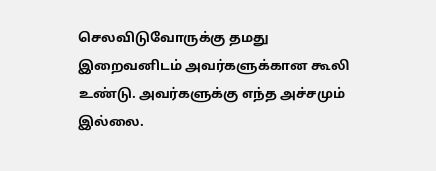செலவிடுவோருக்கு தமது இறைவனிடம் அவர்களுக்கான கூலி உண்டு. அவர்களுக்கு எந்த அச்சமும் இல்லை.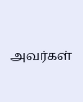அவர்கள்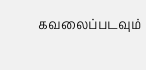கவலைப்படவும்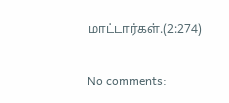மாட்டார்கள்.(2:274)


No comments: